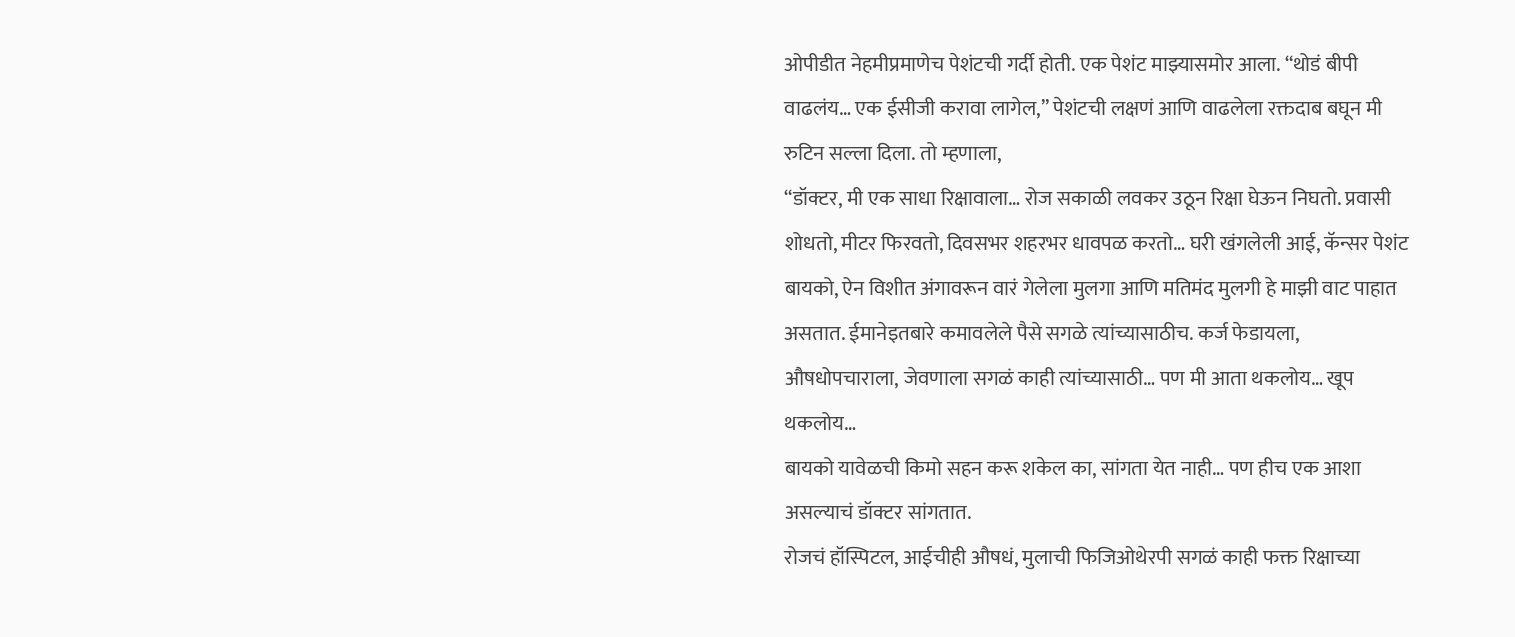ओपीडीत नेहमीप्रमाणेच पेशंटची गर्दी होती. एक पेशंट माझ्यासमोर आला. “थोडं बीपी वाढलंय… एक ईसीजी करावा लागेल,” पेशंटची लक्षणं आणि वाढलेला रक्तदाब बघून मी रुटिन सल्ला दिला. तो म्हणाला,
“डॉक्टर, मी एक साधा रिक्षावाला… रोज सकाळी लवकर उठून रिक्षा घेऊन निघतो. प्रवासी शोधतो, मीटर फिरवतो, दिवसभर शहरभर धावपळ करतो… घरी खंगलेली आई, कॅन्सर पेशंट बायको, ऐन विशीत अंगावरून वारं गेलेला मुलगा आणि मतिमंद मुलगी हे माझी वाट पाहात असतात. ईमानेइतबारे कमावलेले पैसे सगळे त्यांच्यासाठीच. कर्ज फेडायला, औषधोपचाराला, जेवणाला सगळं काही त्यांच्यासाठी… पण मी आता थकलोय… खूप थकलोय…
बायको यावेळची किमो सहन करू शकेल का, सांगता येत नाही… पण हीच एक आशा असल्याचं डॉक्टर सांगतात.
रोजचं हॉस्पिटल, आईचीही औषधं, मुलाची फिजिओथेरपी सगळं काही फक्त रिक्षाच्या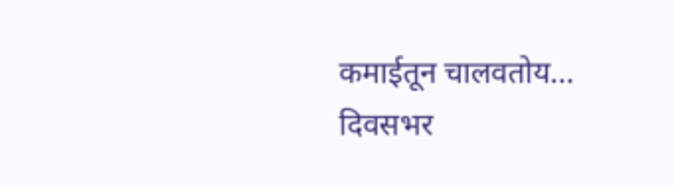कमाईतून चालवतोय… दिवसभर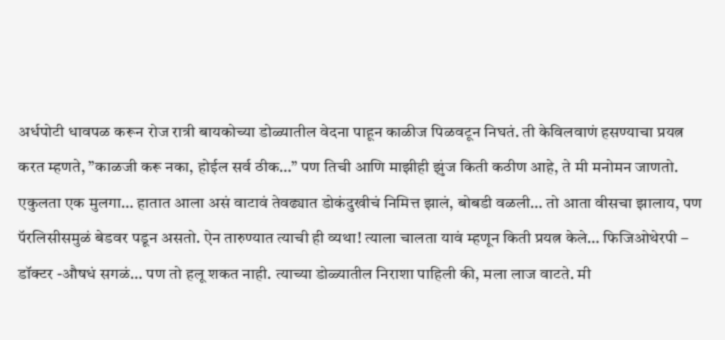अर्धपोटी धावपळ करून रोज रात्री बायकोच्या डोळ्यातील वेदना पाहून काळीज पिळवटून निघतं. ती केविलवाणं हसण्याचा प्रयत्न करत म्हणते, ”काळजी करू नका, होईल सर्व ठीक…” पण तिची आणि माझीही झुंज किती कठीण आहे, ते मी मनोमन जाणतो.
एकुलता एक मुलगा… हातात आला असं वाटावं तेवढ्यात डोकंदुखीचं निमित्त झालं, बोबडी वळली… तो आता वीसचा झालाय, पण पॅरलिसीसमुळं बेडवर पडून असतो. ऐन तारुण्यात त्याची ही व्यथा! त्याला चालता यावं म्हणून किती प्रयत्न केले… फिजिओथेरपी – डॉक्टर -औषधं सगळं… पण तो हलू शकत नाही. त्याच्या डोळ्यातील निराशा पाहिली की, मला लाज वाटते. मी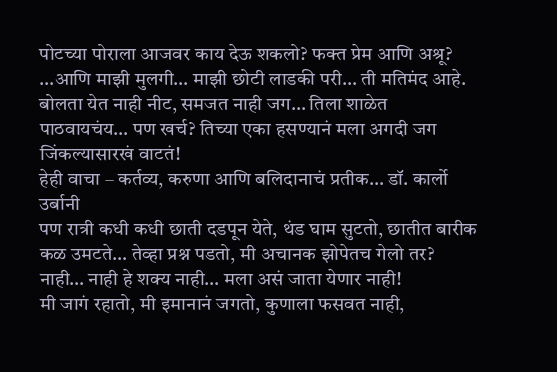पोटच्या पोराला आजवर काय देऊ शकलो? फक्त प्रेम आणि अश्रू?
…आणि माझी मुलगी… माझी छोटी लाडकी परी… ती मतिमंद आहे. बोलता येत नाही नीट, समजत नाही जग… तिला शाळेत पाठवायचंय… पण खर्च? तिच्या एका हसण्यानं मला अगदी जग जिंकल्यासारखं वाटतं!
हेही वाचा – कर्तव्य, करुणा आणि बलिदानाचं प्रतीक… डॉ. कार्लो उर्बानी
पण रात्री कधी कधी छाती दडपून येते, थंड घाम सुटतो, छातीत बारीक कळ उमटते… तेव्हा प्रश्न पडतो, मी अचानक झोपेतच गेलो तर? नाही… नाही हे शक्य नाही… मला असं जाता येणार नाही!
मी जागं रहातो, मी इमानानं जगतो, कुणाला फसवत नाही,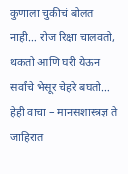कुणाला चुकीचं बोलत नाही… रोज रिक्षा चालवतो, थकतो आणि घरी येऊन सर्वांचे भेसूर चेहरे बघतो…
हेही वाचा – मानसशास्त्रज्ञ ते जाहिरात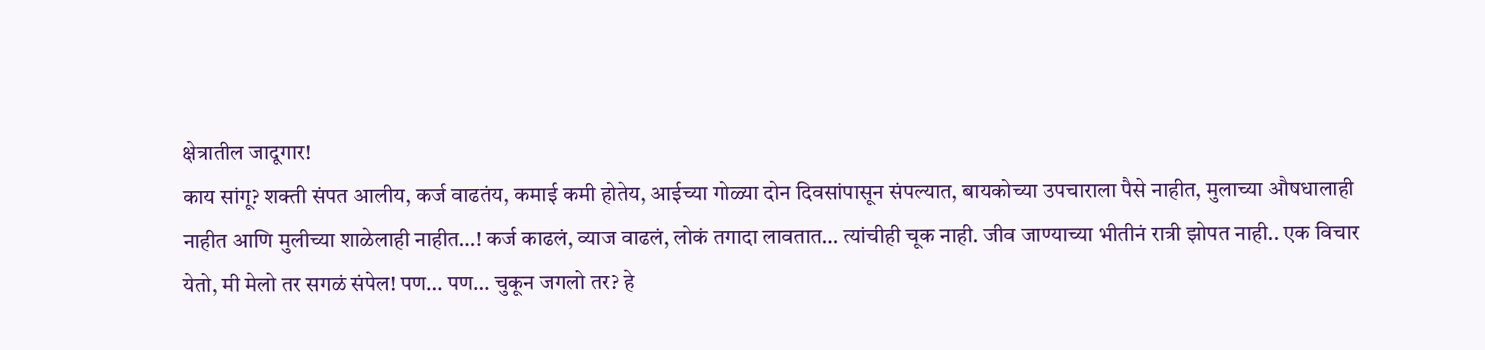क्षेत्रातील जादूगार!
काय सांगू? शक्ती संपत आलीय, कर्ज वाढतंय, कमाई कमी होतेय, आईच्या गोळ्या दोन दिवसांपासून संपल्यात, बायकोच्या उपचाराला पैसे नाहीत, मुलाच्या औषधालाही नाहीत आणि मुलीच्या शाळेलाही नाहीत…! कर्ज काढलं, व्याज वाढलं, लोकं तगादा लावतात… त्यांचीही चूक नाही. जीव जाण्याच्या भीतीनं रात्री झोपत नाही.. एक विचार येतो, मी मेलो तर सगळं संपेल! पण… पण… चुकून जगलो तर? हे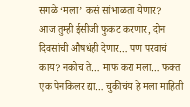सगळे ‘मला’ कसं सांभाळता येणार?
आज तुम्ही ईसीजी फुकट करणार, दोन दिवसांची औषधंही देणार… पण परवाचं काय? नकोच ते… माफ करा मला… फक्त एक पेनकिलर द्या… चुकीचंय हे मला माहिती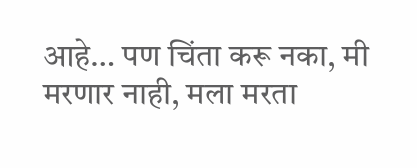आहे… पण चिंता करू नका, मी मरणार नाही, मला मरता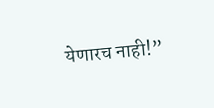येणारच नाही!”